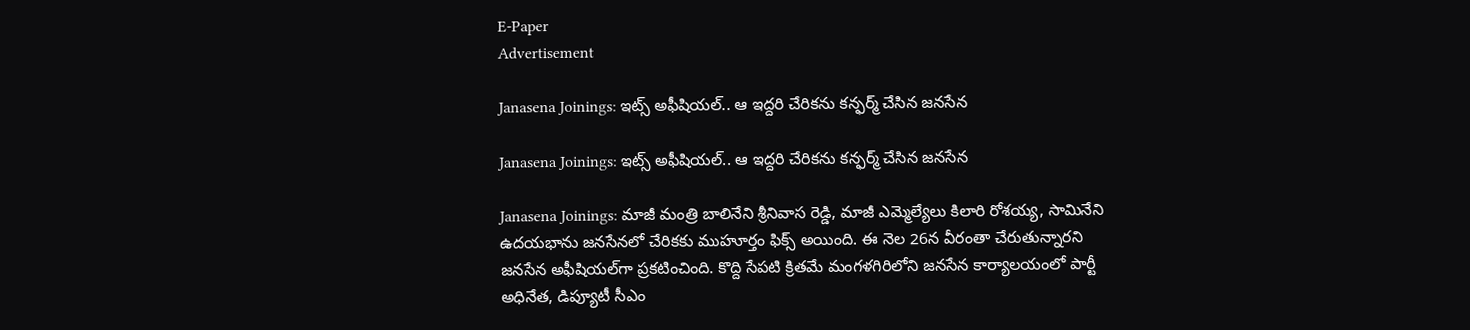E-Paper
Advertisement

Janasena Joinings: ఇట్స్ అఫీషియల్.. ఆ ఇద్దరి చేరికను కన్ఫర్మ్ చేసిన జనసేన

Janasena Joinings: ఇట్స్ అఫీషియల్.. ఆ ఇద్దరి చేరికను కన్ఫర్మ్ చేసిన జనసేన

Janasena Joinings: మాజీ మంత్రి బాలినేని శ్రీనివాస రెడ్డి, మాజీ ఎమ్మెల్యేలు కిలారి రోశయ్య, సామినేని ఉదయభాను జనసేనలో చేరికకు ముహూర్తం ఫిక్స్ అయింది. ఈ నెల 26న వీరంతా చేరుతున్నారని జనసేన అఫీషియల్‌గా ప్రకటించింది. కొద్ది సేపటి క్రితమే మంగళగిరిలోని జనసేన కార్యాలయంలో పార్టీ అధినేత, డిప్యూటీ సీఎం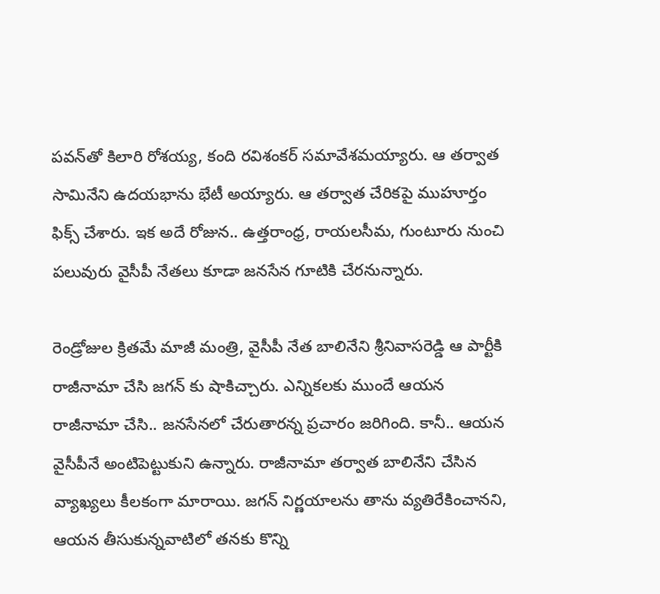పవన్‌తో కిలారి రోశయ్య, కంది రవిశంకర్ సమావేశమయ్యారు. ఆ తర్వాత సామినేని ఉదయభాను భేటీ అయ్యారు. ఆ తర్వాత చేరికపై ముహూర్తం ఫిక్స్ చేశారు. ఇక అదే రోజున.. ఉత్తరాంధ్ర, రాయలసీమ, గుంటూరు నుంచి పలువురు వైసీపీ నేతలు కూడా జనసేన గూటికి చేరనున్నారు.

రెండ్రోజుల క్రితమే మాజీ మంత్రి, వైసీపీ నేత బాలినేని శ్రీనివాసరెడ్డి ఆ పార్టీకి రాజీనామా చేసి జగన్ కు షాకిచ్చారు. ఎన్నికలకు ముందే ఆయన రాజీనామా చేసి.. జనసేనలో చేరుతారన్న ప్రచారం జరిగింది. కానీ.. ఆయన వైసీపీనే అంటిపెట్టుకుని ఉన్నారు. రాజీనామా తర్వాత బాలినేని చేసిన వ్యాఖ్యలు కీలకంగా మారాయి. జగన్ నిర్ణయాలను తాను వ్యతిరేకించానని, ఆయన తీసుకున్నవాటిలో తనకు కొన్ని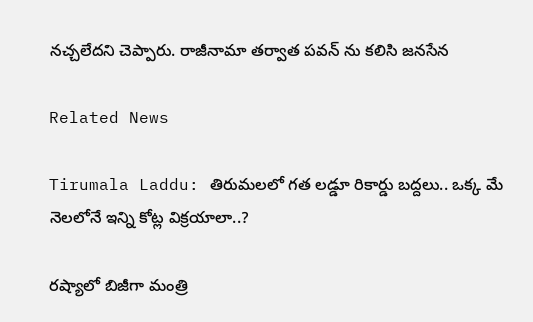నచ్చలేదని చెప్పారు. రాజీనామా తర్వాత పవన్ ను కలిసి జనసేన

Related News

Tirumala Laddu: తిరుమలలో గత లడ్డూ రికార్డు బద్దలు.. ఒక్క మే నెలలోనే ఇన్ని కోట్ల విక్రయాలా..?

రష్యాలో బిజీగా మంత్రి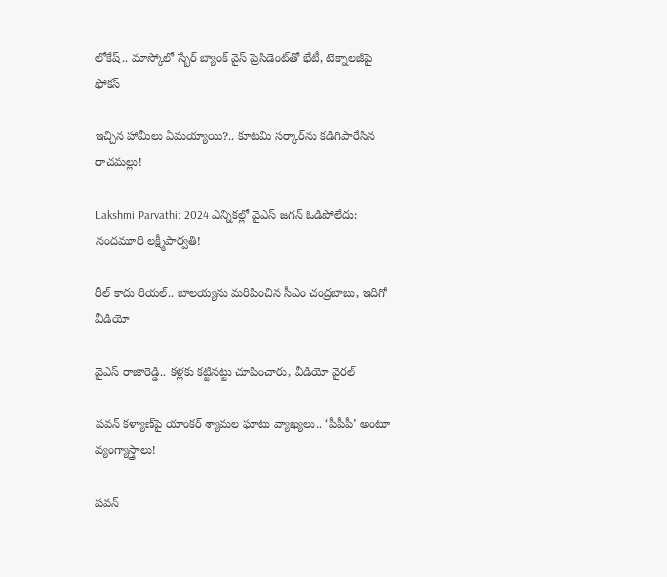లోకేష్.. మాస్కోలో స్బేర్‌ బ్యాంక్ వైస్ ప్రెసిడెంట్‌తో భేటీ, టెక్నాలజీపై ఫోకస్

ఇచ్చిన హామీలు ఏమయ్యాయి?.. కూటమి సర్కార్‌ను కడిగిపారేసిన రాచమల్లు!

Lakshmi Parvathi: 2024 ఎన్నికల్లో వైఎస్ జగన్ ఓడిపోలేదు: నందమూరి లక్ష్మీపార్వతి!

రీల్ కాదు రియల్.. బాలయ్యను మరిపించిన సీఎం చంద్రబాబు, ఇదిగో వీడియో

వైఎస్ రాజారెడ్డి.. కళ్లకు కట్టినట్టు చూపించారు, వీడియో వైరల్

పవన్ కళ్యాణ్‌పై యాంకర్ శ్యామల ఘాటు వ్యాఖ్యలు.. ‘పీపీపీ’ అంటూ వ్యంగ్యాస్త్రాలు!

పవన్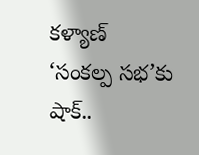కళ్యాణ్ ‘సంకల్ప సభ’కు షాక్..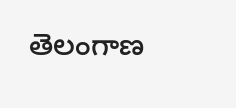తెలంగాణ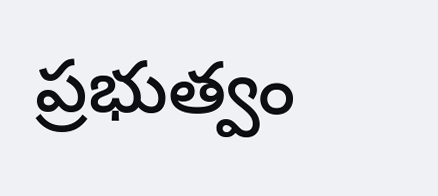ప్రభుత్వం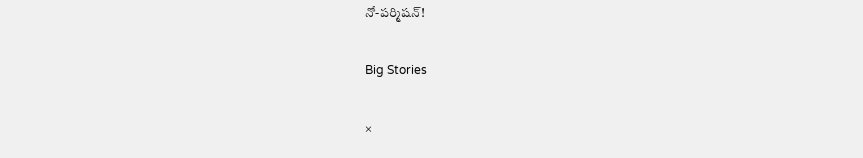నో-పర్మిషన్!

Big Stories

×